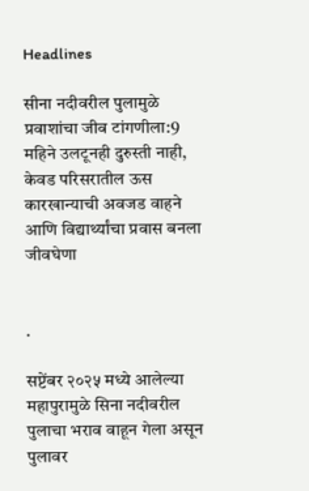Headlines

सीना नदीवरील पुलामुळे प्रवाशांचा जीव टांगणीला:9 महिने उलटूनही दुरुस्ती नाही, केवड परिसरातील ऊस कारखान्याची अवजड वाहने आणि विद्यार्थ्यांचा प्रवास बनला जीवघेणा


.

सप्टेंबर २०२५ मध्ये आलेल्या महापुरामुळे सिना नदीवरील पुलाचा भराव वाहून गेला असून पुलावर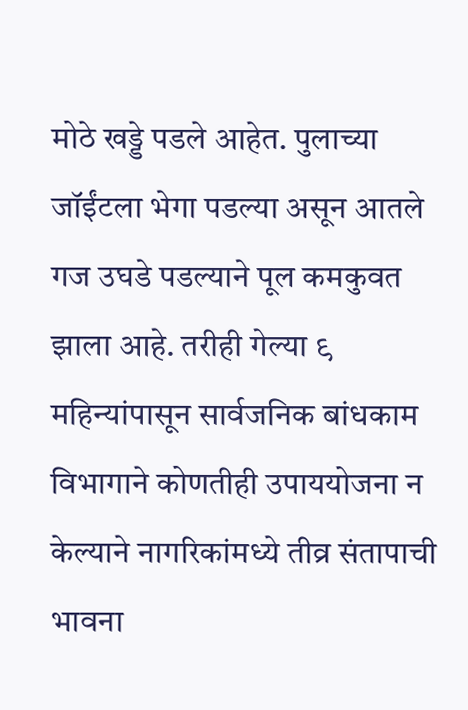मोठे खड्डे पडले आहेत. पुलाच्या जॉईंटला भेगा पडल्या असून आतले गज उघडे पडल्याने पूल कमकुवत झाला आहे. तरीही गेल्या ९ महिन्यांपासून सार्वजनिक बांधकाम विभागाने कोणतीही उपाययोजना न केल्याने नागरिकांमध्ये तीव्र संतापाची भावना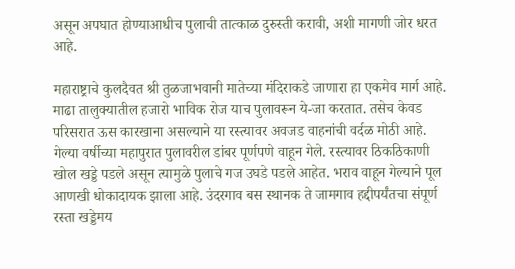असून अपघात होण्याआधीच पुलाची तात्काळ दुरुस्ती करावी, अशी मागणी जोर धरत आहे.

महाराष्ट्राचे कुलदैवत श्री तुळजाभवानी मातेच्या मंदिराकडे जाणारा हा एकमेव मार्ग आहे. माढा तालुक्यातील हजारो भाविक रोज याच पुलावरून ये-जा करतात. तसेच केवड परिसरात ऊस कारखाना असल्याने या रस्त्यावर अवजड वाहनांची वर्दळ मोठी आहे. गेल्या वर्षीच्या महापुरात पुलावरील डांबर पूर्णपणे वाहून गेले. रस्त्यावर ठिकठिकाणी खोल खड्डे पडले असून त्यामुळे पुलाचे गज उघडे पडले आहेत. भराव वाहून गेल्याने पूल आणखी धोकादायक झाला आहे. उंदरगाव बस स्थानक ते जामगाव हद्दीपर्यंतचा संपूर्ण रस्ता खड्डेमय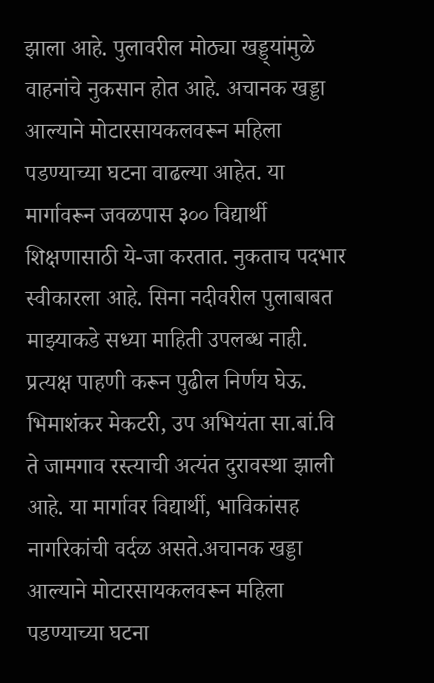झाला आहे. पुलावरील मोठ्या खड्ड्यांमुळे वाहनांचे नुकसान होत आहे. अचानक खड्डा आल्याने मोटारसायकलवरून महिला पडण्याच्या घटना वाढल्या आहेत. या मार्गावरून जवळपास ३०० विद्यार्थी शिक्षणासाठी ये-जा करतात. नुकताच पदभार स्वीकारला आहे. सिना नदीवरील पुलाबाबत माझ्याकडे सध्या माहिती उपलब्ध नाही. प्रत्यक्ष पाहणी करून पुढील निर्णय घेऊ. भिमाशंकर मेकटरी, उप अभियंता सा.बां.वि ते जामगाव रस्त्याची अत्यंत दुरावस्था झाली आहे. या मार्गावर विद्यार्थी, भाविकांसह नागरिकांची वर्दळ असते.अचानक खड्डा आल्याने मोटारसायकलवरून महिला पडण्याच्या घटना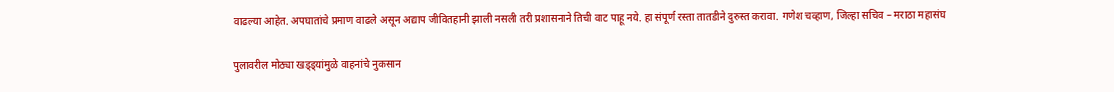वाढल्या आहेत. अपघातांचे प्रमाण वाढले असून अद्याप जीवितहानी झाली नसली तरी प्रशासनाने तिची वाट पाहू नये. हा संपूर्ण रस्ता तातडीने दुरुस्त करावा. गणेश चव्हाण, जिल्हा सचिव – मराठा महासंघ

पुलावरील मोठ्या खड्ड्यांमुळे वाहनांचे नुकसान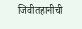जिवीतहानीची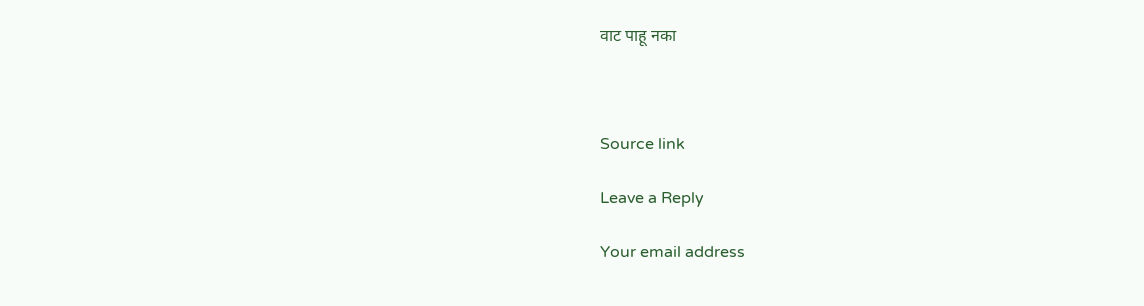वाट पाहू नका



Source link

Leave a Reply

Your email address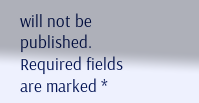will not be published. Required fields are marked *